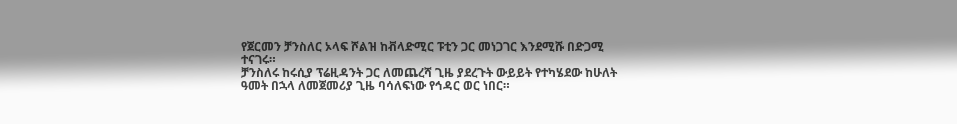የጀርመን ቻንስለር ኦላፍ ሾልዝ ከቭላድሚር ፑቲን ጋር መነጋገር እንደሚሹ በድጋሚ ተናገሩ።
ቻንስለሩ ከሩሲያ ፕሬዚዳንት ጋር ለመጨረሻ ጊዜ ያደረጉት ውይይት የተካሄደው ከሁለት ዓመት በኋላ ለመጀመሪያ ጊዜ ባሳለፍነው የኅዳር ወር ነበር።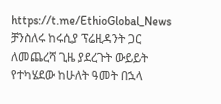https://t.me/EthioGlobal_News
ቻንስለሩ ከሩሲያ ፕሬዚዳንት ጋር ለመጨረሻ ጊዜ ያደረጉት ውይይት የተካሄደው ከሁለት ዓመት በኋላ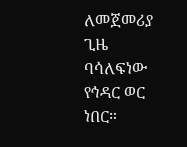ለመጀመሪያ ጊዜ ባሳለፍነው የኅዳር ወር ነበር።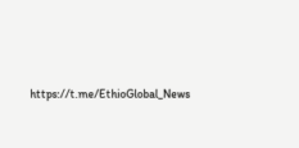https://t.me/EthioGlobal_News